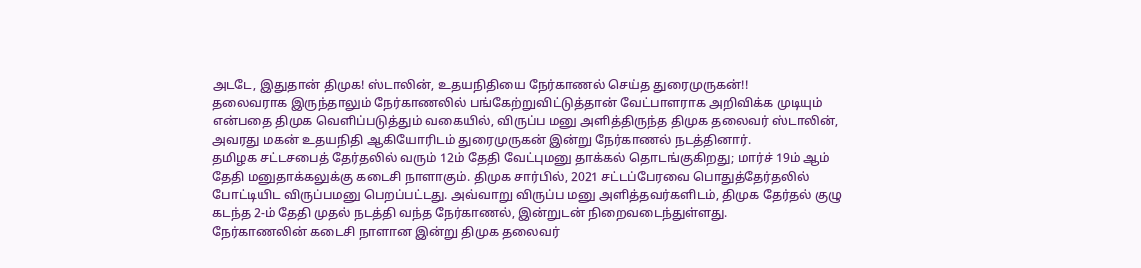அடடே, இதுதான் திமுக! ஸ்டாலின், உதயநிதியை நேர்காணல் செய்த துரைமுருகன்!!
தலைவராக இருந்தாலும் நேர்காணலில் பங்கேற்றுவிட்டுத்தான் வேட்பாளராக அறிவிக்க முடியும் என்பதை திமுக வெளிப்படுத்தும் வகையில், விருப்ப மனு அளித்திருந்த திமுக தலைவர் ஸ்டாலின், அவரது மகன் உதயநிதி ஆகியோரிடம் துரைமுருகன் இன்று நேர்காணல் நடத்தினார்.
தமிழக சட்டசபைத் தேர்தலில் வரும் 12ம் தேதி வேட்புமனு தாக்கல் தொடங்குகிறது; மார்ச் 19ம் ஆம் தேதி மனுதாக்கலுக்கு கடைசி நாளாகும். திமுக சார்பில், 2021 சட்டப்பேரவை பொதுத்தேர்தலில் போட்டியிட விருப்பமனு பெறப்பட்டது. அவ்வாறு விருப்ப மனு அளித்தவர்களிடம், திமுக தேர்தல் குழு கடந்த 2-ம் தேதி முதல் நடத்தி வந்த நேர்காணல், இன்றுடன் நிறைவடைந்துள்ளது.
நேர்காணலின் கடைசி நாளான இன்று திமுக தலைவர்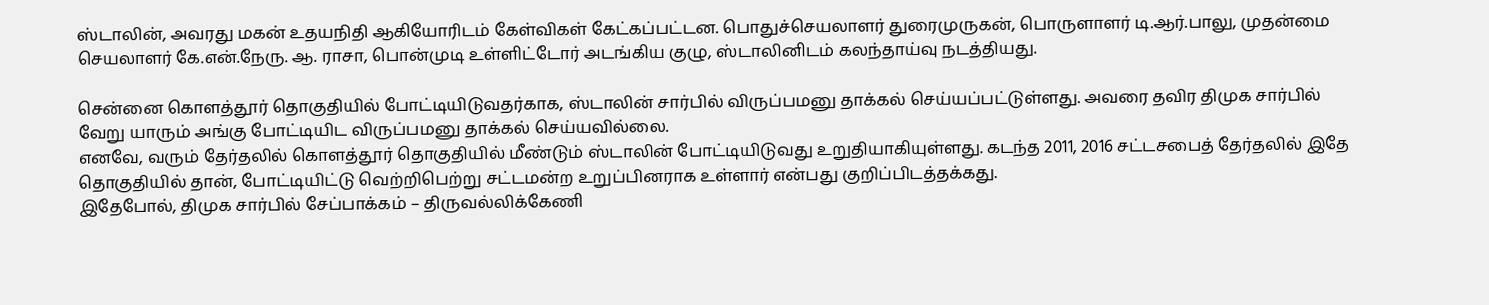ஸ்டாலின், அவரது மகன் உதயநிதி ஆகியோரிடம் கேள்விகள் கேட்கப்பட்டன. பொதுச்செயலாளர் துரைமுருகன், பொருளாளர் டி.ஆர்.பாலு, முதன்மை செயலாளர் கே.என்.நேரு. ஆ. ராசா, பொன்முடி உள்ளிட்டோர் அடங்கிய குழு, ஸ்டாலினிடம் கலந்தாய்வு நடத்தியது.

சென்னை கொளத்தூர் தொகுதியில் போட்டியிடுவதர்காக, ஸ்டாலின் சார்பில் விருப்பமனு தாக்கல் செய்யப்பட்டுள்ளது. அவரை தவிர திமுக சார்பில் வேறு யாரும் அங்கு போட்டியிட விருப்பமனு தாக்கல் செய்யவில்லை.
எனவே, வரும் தேர்தலில் கொளத்தூர் தொகுதியில் மீண்டும் ஸ்டாலின் போட்டியிடுவது உறுதியாகியுள்ளது. கடந்த 2011, 2016 சட்டசபைத் தேர்தலில் இதே தொகுதியில் தான், போட்டியிட்டு வெற்றிபெற்று சட்டமன்ற உறுப்பினராக உள்ளார் என்பது குறிப்பிடத்தக்கது.
இதேபோல், திமுக சார்பில் சேப்பாக்கம் – திருவல்லிக்கேணி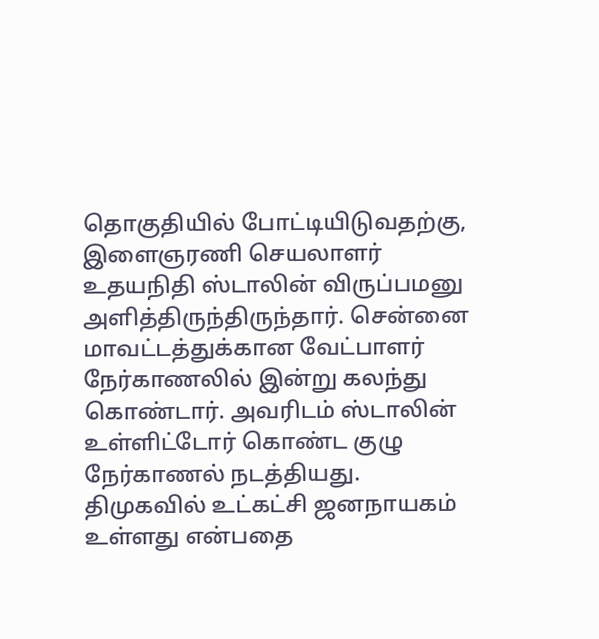தொகுதியில் போட்டியிடுவதற்கு, இளைஞரணி செயலாளர் உதயநிதி ஸ்டாலின் விருப்பமனு அளித்திருந்திருந்தார். சென்னை மாவட்டத்துக்கான வேட்பாளர் நேர்காணலில் இன்று கலந்து கொண்டார். அவரிடம் ஸ்டாலின் உள்ளிட்டோர் கொண்ட குழு நேர்காணல் நடத்தியது.
திமுகவில் உட்கட்சி ஜனநாயகம் உள்ளது என்பதை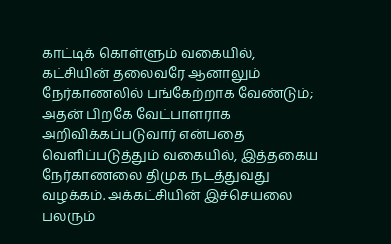காட்டிக் கொள்ளும் வகையில், கட்சியின் தலைவரே ஆனாலும் நேர்காணலில் பங்கேற்றாக வேண்டும்; அதன் பிறகே வேட்பாளராக அறிவிக்கப்படுவார் என்பதை வெளிப்படுத்தும் வகையில், இத்தகைய நேர்காணலை திமுக நடத்துவது வழக்கம். அக்கட்சியின் இச்செயலை பலரும்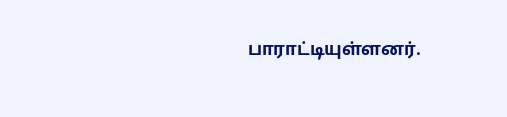பாராட்டியுள்ளனர்.